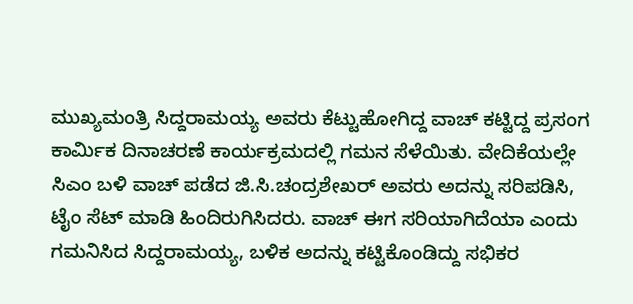ಮುಖ್ಯಮಂತ್ರಿ ಸಿದ್ದರಾಮಯ್ಯ ಅವರು ಕೆಟ್ಟುಹೋಗಿದ್ದ ವಾಚ್ ಕಟ್ಟಿದ್ದ ಪ್ರಸಂಗ ಕಾರ್ಮಿಕ ದಿನಾಚರಣೆ ಕಾರ್ಯಕ್ರಮದಲ್ಲಿ ಗಮನ ಸೆಳೆಯಿತು. ವೇದಿಕೆಯಲ್ಲೇ ಸಿಎಂ ಬಳಿ ವಾಚ್ ಪಡೆದ ಜಿ.ಸಿ.ಚಂದ್ರಶೇಖರ್ ಅವರು ಅದನ್ನು ಸರಿಪಡಿಸಿ, ಟೈಂ ಸೆಟ್ ಮಾಡಿ ಹಿಂದಿರುಗಿಸಿದರು. ವಾಚ್ ಈಗ ಸರಿಯಾಗಿದೆಯಾ ಎಂದು ಗಮನಿಸಿದ ಸಿದ್ದರಾಮಯ್ಯ, ಬಳಿಕ ಅದನ್ನು ಕಟ್ಟಿಕೊಂಡಿದ್ದು ಸಭಿಕರ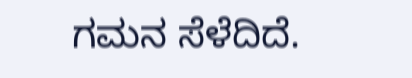ಗಮನ ಸೆಳೆದಿದೆ.